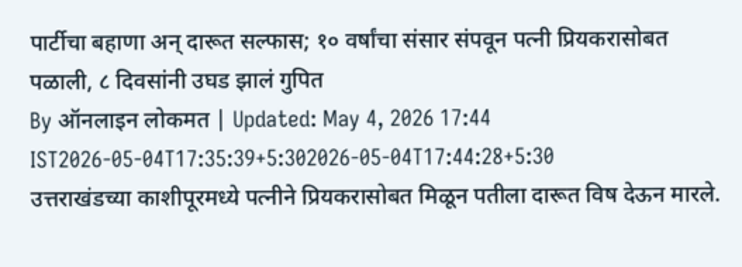पार्टीचा बहाणा अन् दारूत सल्फास; १० वर्षांचा संसार संपवून पत्नी प्रियकरासोबत पळाली, ८ दिवसांनी उघड झालं गुपित
By ऑनलाइन लोकमत | Updated: May 4, 2026 17:44 IST2026-05-04T17:35:39+5:302026-05-04T17:44:28+5:30
उत्तराखंडच्या काशीपूरमध्ये पत्नीने प्रियकरासोबत मिळून पतीला दारूत विष देऊन मारले.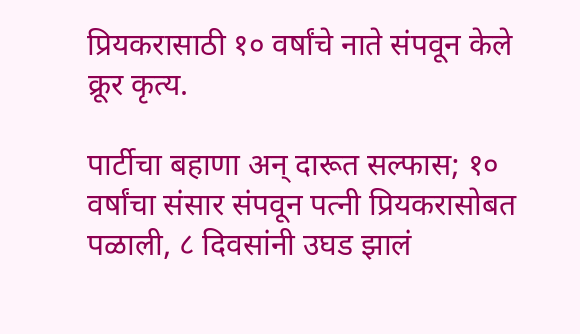प्रियकरासाठी १० वर्षांचे नाते संपवून केले क्रूर कृत्य.

पार्टीचा बहाणा अन् दारूत सल्फास; १० वर्षांचा संसार संपवून पत्नी प्रियकरासोबत पळाली, ८ दिवसांनी उघड झालं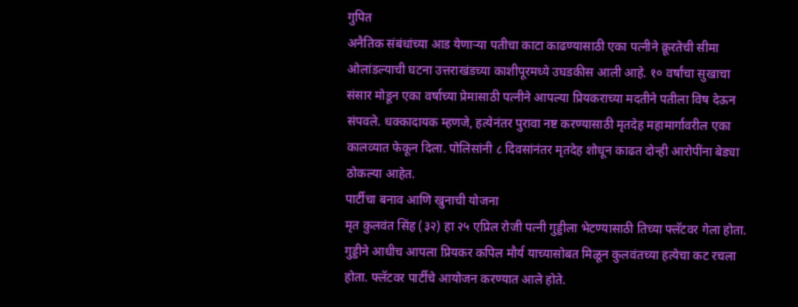गुपित
अनैतिक संबंधांच्या आड येणाऱ्या पतीचा काटा काढण्यासाठी एका पत्नीने क्रूरतेची सीमा ओलांडल्याची घटना उत्तराखंडच्या काशीपूरमध्ये उघडकीस आली आहे. १० वर्षांचा सुखाचा संसार मोडून एका वर्षाच्या प्रेमासाठी पत्नीने आपल्या प्रियकराच्या मदतीने पतीला विष देऊन संपवले. धक्कादायक म्हणजे, हत्येनंतर पुरावा नष्ट करण्यासाठी मृतदेह महामार्गावरील एका कालव्यात फेकून दिला. पोलिसांनी ८ दिवसांनंतर मृतदेह शोधून काढत दोन्ही आरोपींना बेड्या ठोकल्या आहेत.
पार्टीचा बनाव आणि खुनाची योजना
मृत कुलवंत सिंह (३२) हा २५ एप्रिल रोजी पत्नी गुड्डीला भेटण्यासाठी तिच्या फ्लॅटवर गेला होता. गुड्डीने आधीच आपला प्रियकर कपिल मौर्य याच्यासोबत मिळून कुलवंतच्या हत्येचा कट रचला होता. फ्लॅटवर पार्टीचे आयोजन करण्यात आले होते.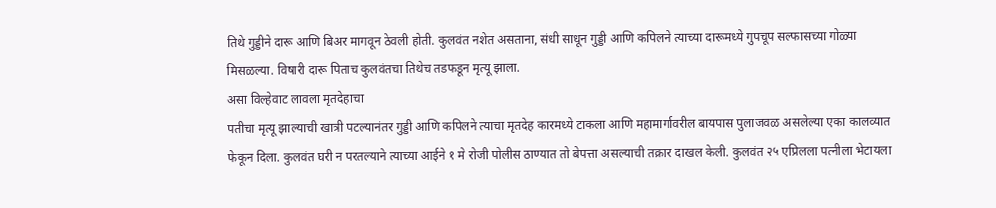तिथे गुड्डीने दारू आणि बिअर मागवून ठेवली होती. कुलवंत नशेत असताना, संधी साधून गुड्डी आणि कपिलने त्याच्या दारूमध्ये गुपचूप सल्फासच्या गोळ्या मिसळल्या. विषारी दारू पिताच कुलवंतचा तिथेच तडफडून मृत्यू झाला.
असा विल्हेवाट लावला मृतदेहाचा
पतीचा मृत्यू झाल्याची खात्री पटल्यानंतर गुड्डी आणि कपिलने त्याचा मृतदेह कारमध्ये टाकला आणि महामार्गावरील बायपास पुलाजवळ असलेल्या एका कालव्यात फेकून दिला. कुलवंत घरी न परतल्याने त्याच्या आईने १ मे रोजी पोलीस ठाण्यात तो बेपत्ता असल्याची तक्रार दाखल केली. कुलवंत २५ एप्रिलला पत्नीला भेटायला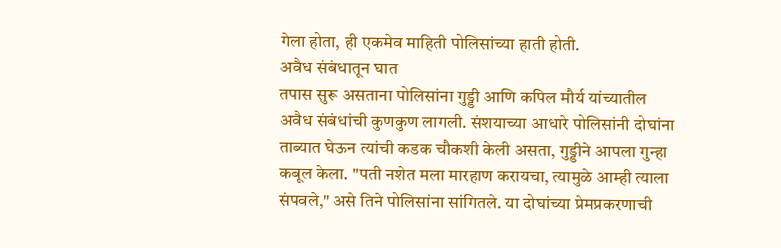गेला होता, ही एकमेव माहिती पोलिसांच्या हाती होती.
अवैध संबंधातून घात
तपास सुरू असताना पोलिसांना गुड्डी आणि कपिल मौर्य यांच्यातील अवैध संबंधांची कुणकुण लागली. संशयाच्या आधारे पोलिसांनी दोघांना ताब्यात घेऊन त्यांची कडक चौकशी केली असता, गुड्डीने आपला गुन्हा कबूल केला. "पती नशेत मला मारहाण करायचा, त्यामुळे आम्ही त्याला संपवले," असे तिने पोलिसांना सांगितले. या दोघांच्या प्रेमप्रकरणाची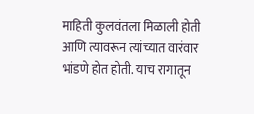माहिती कुलवंतला मिळाली होती आणि त्यावरून त्यांच्यात वारंवार भांडणे होत होती. याच रागातून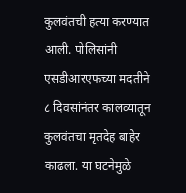कुलवंतची हत्या करण्यात आली. पोलिसांनी एसडीआरएफच्या मदतीने ८ दिवसांनंतर कालव्यातून कुलवंतचा मृतदेह बाहेर काढला. या घटनेमुळे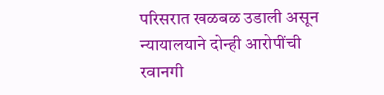परिसरात खळबळ उडाली असून न्यायालयाने दोन्ही आरोपींची रवानगी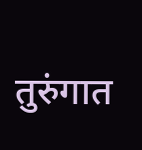तुरुंगात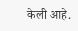केली आहे.